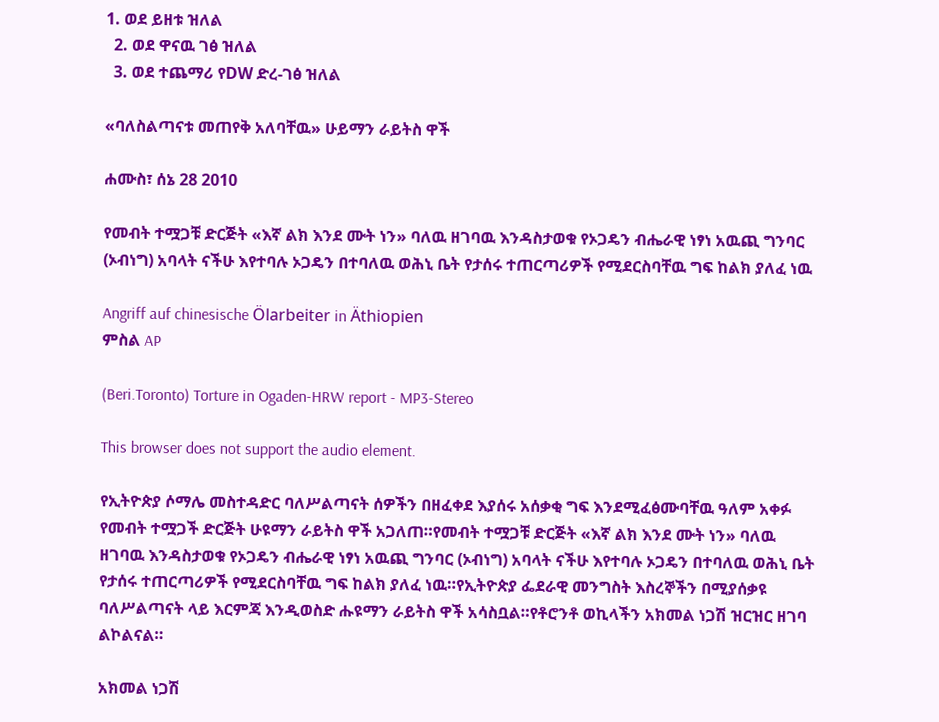1. ወደ ይዘቱ ዝለል
  2. ወደ ዋናዉ ገፅ ዝለል
  3. ወደ ተጨማሪ የDW ድረ-ገፅ ዝለል

«ባለስልጣናቱ መጠየቅ አለባቸዉ» ሁይማን ራይትስ ዋች

ሐሙስ፣ ሰኔ 28 2010

የመብት ተሟጋቹ ድርጅት «እኛ ልክ እንደ ሙት ነን» ባለዉ ዘገባዉ እንዳስታወቁ የኦጋዴን ብሔራዊ ነፃነ አዉጪ ግንባር (ኦብነግ) አባላት ናችሁ እየተባሉ ኦጋዴን በተባለዉ ወሕኒ ቤት የታሰሩ ተጠርጣሪዎች የሚደርስባቸዉ ግፍ ከልክ ያለፈ ነዉ

Angriff auf chinesische Ölarbeiter in Äthiopien
ምስል AP

(Beri.Toronto) Torture in Ogaden-HRW report - MP3-Stereo

This browser does not support the audio element.

የኢትዮጵያ ሶማሌ መስተዳድር ባለሥልጣናት ሰዎችን በዘፈቀደ እያሰሩ አሰቃቂ ግፍ እንደሚፈፅሙባቸዉ ዓለም አቀፉ የመብት ተሟጋች ድርጅት ሁዩማን ራይትስ ዋች አጋለጠ።የመብት ተሟጋቹ ድርጅት «እኛ ልክ እንደ ሙት ነን» ባለዉ ዘገባዉ እንዳስታወቁ የኦጋዴን ብሔራዊ ነፃነ አዉጪ ግንባር (ኦብነግ) አባላት ናችሁ እየተባሉ ኦጋዴን በተባለዉ ወሕኒ ቤት የታሰሩ ተጠርጣሪዎች የሚደርስባቸዉ ግፍ ከልክ ያለፈ ነዉ።የኢትዮጵያ ፌደራዊ መንግስት እስረኞችን በሚያሰቃዩ ባለሥልጣናት ላይ እርምጃ እንዲወስድ ሑዩማን ራይትስ ዋች አሳስቧል።የቶሮንቶ ወኪላችን አክመል ነጋሽ ዝርዝር ዘገባ ልኮልናል።

አክመል ነጋሽ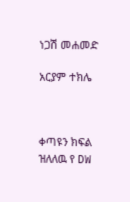ነጋሽ መሐመድ

አርያም ተክሌ



ቀጣዩን ክፍል ዝለለዉ የ DW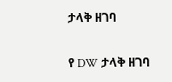ታላቅ ዘገባ

የ DW ታላቅ ዘገባ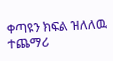ቀጣዩን ክፍል ዝለለዉ ተጨማሪ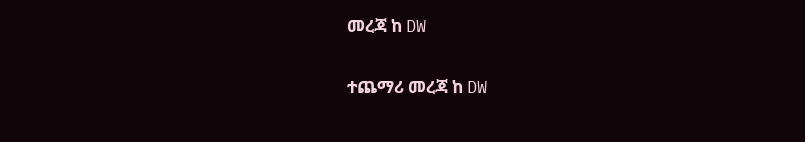መረጃ ከ DW

ተጨማሪ መረጃ ከ DW